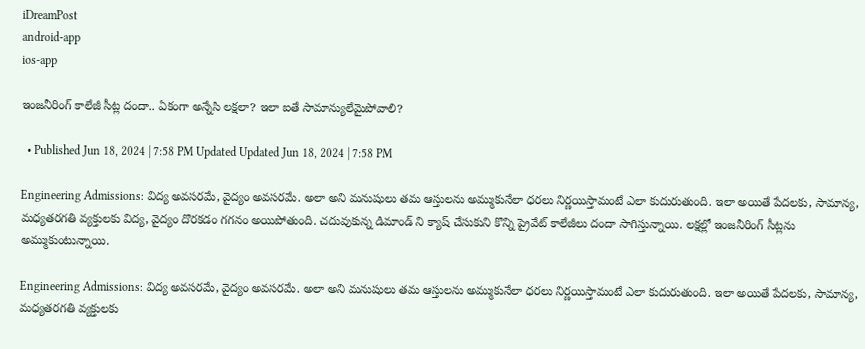iDreamPost
android-app
ios-app

ఇంజనీరింగ్ కాలేజీ సీట్ల దందా.. ఏకంగా అన్నేసి లక్షలా? ఇలా ఐతే సామాన్యులేమైపోవాలి?

  • Published Jun 18, 2024 | 7:58 PM Updated Updated Jun 18, 2024 | 7:58 PM

Engineering Admissions: విద్య అవసరమే, వైద్యం అవసరమే. అలా అని మనుషులు తమ ఆస్తులను అమ్ముకునేలా ధరలు నిర్ణయిస్తామంటే ఎలా కుదురుతుంది. ఇలా అయితే పేదలకు, సామాన్య, మధ్యతరగతి వ్యక్తులకు విద్య, వైద్యం దొరకడం గగనం అయిపోతుంది. చదువుకున్న డిమాండ్ ని క్యాష్ చేసుకుని కొన్ని ప్రైవేట్ కాలేజీలు దందా సాగిస్తున్నాయి. లక్షల్లో ఇంజనీరింగ్ సీట్లను అమ్ముకుంటున్నాయి.

Engineering Admissions: విద్య అవసరమే, వైద్యం అవసరమే. అలా అని మనుషులు తమ ఆస్తులను అమ్ముకునేలా ధరలు నిర్ణయిస్తామంటే ఎలా కుదురుతుంది. ఇలా అయితే పేదలకు, సామాన్య, మధ్యతరగతి వ్యక్తులకు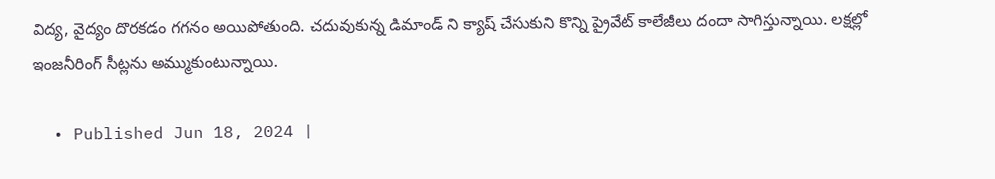విద్య, వైద్యం దొరకడం గగనం అయిపోతుంది. చదువుకున్న డిమాండ్ ని క్యాష్ చేసుకుని కొన్ని ప్రైవేట్ కాలేజీలు దందా సాగిస్తున్నాయి. లక్షల్లో ఇంజనీరింగ్ సీట్లను అమ్ముకుంటున్నాయి.

  • Published Jun 18, 2024 |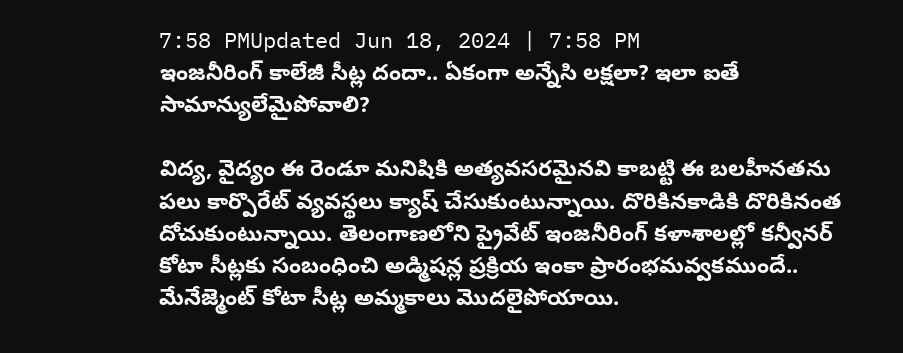7:58 PMUpdated Jun 18, 2024 | 7:58 PM
ఇంజనీరింగ్ కాలేజీ సీట్ల దందా.. ఏకంగా అన్నేసి లక్షలా? ఇలా ఐతే  సామాన్యులేమైపోవాలి?

విద్య, వైద్యం ఈ రెండూ మనిషికి అత్యవసరమైనవి కాబట్టి ఈ బలహీనతను పలు కార్పొరేట్ వ్యవస్థలు క్యాష్ చేసుకుంటున్నాయి. దొరికినకాడికి దొరికినంత దోచుకుంటున్నాయి. తెలంగాణలోని ప్రైవేట్ ఇంజనీరింగ్ కళాశాలల్లో కన్వీనర్ కోటా సీట్లకు సంబంధించి అడ్మిషన్ల ప్రక్రియ ఇంకా ప్రారంభమవ్వకముందే.. మేనేజ్మెంట్ కోటా సీట్ల అమ్మకాలు మొదలైపోయాయి.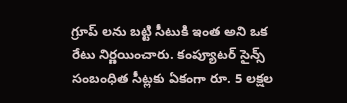గ్రూప్ లను బట్టి సీటుకి ఇంత అని ఒక రేటు నిర్ణయించారు. కంప్యూటర్ సైన్స్ సంబంధిత సీట్లకు ఏకంగా రూ. 5 లక్షల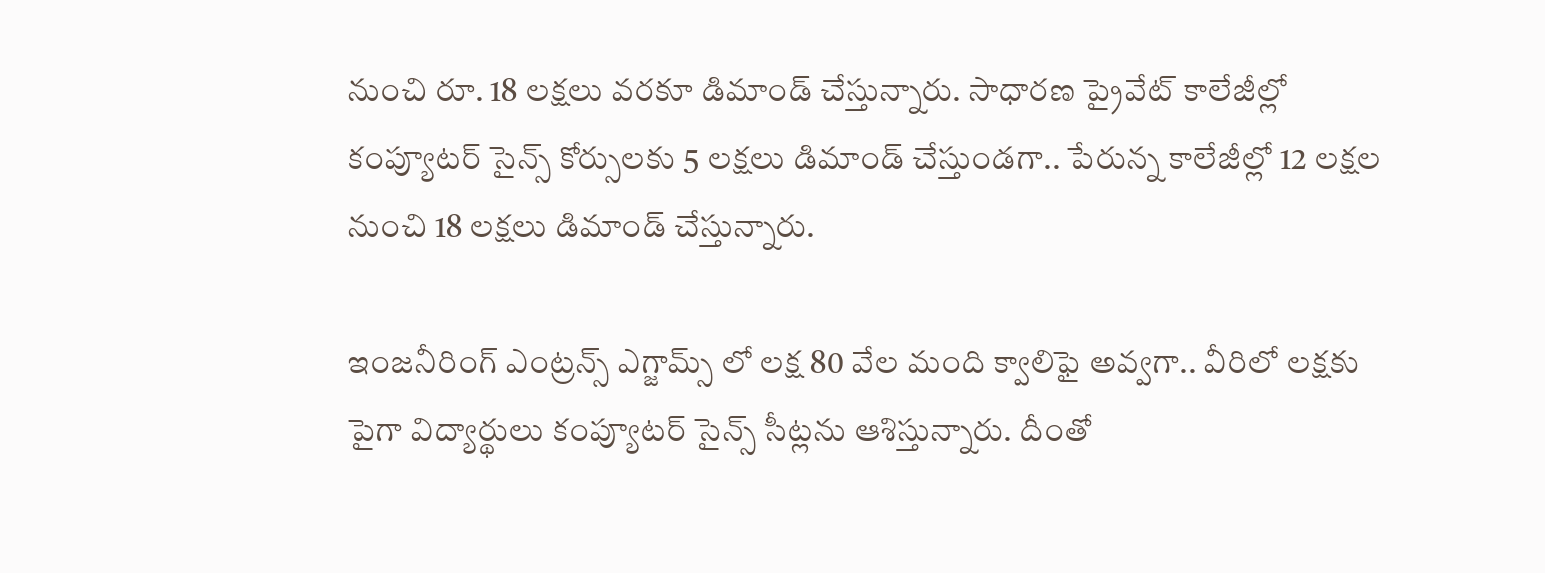నుంచి రూ. 18 లక్షలు వరకూ డిమాండ్ చేస్తున్నారు. సాధారణ ప్రైవేట్ కాలేజీల్లో కంప్యూటర్ సైన్స్ కోర్సులకు 5 లక్షలు డిమాండ్ చేస్తుండగా.. పేరున్న కాలేజీల్లో 12 లక్షల నుంచి 18 లక్షలు డిమాండ్ చేస్తున్నారు.

ఇంజనీరింగ్ ఎంట్రన్స్ ఎగ్జామ్స్ లో లక్ష 80 వేల మంది క్వాలిఫై అవ్వగా.. వీరిలో లక్షకు పైగా విద్యార్థులు కంప్యూటర్ సైన్స్ సీట్లను ఆశిస్తున్నారు. దీంతో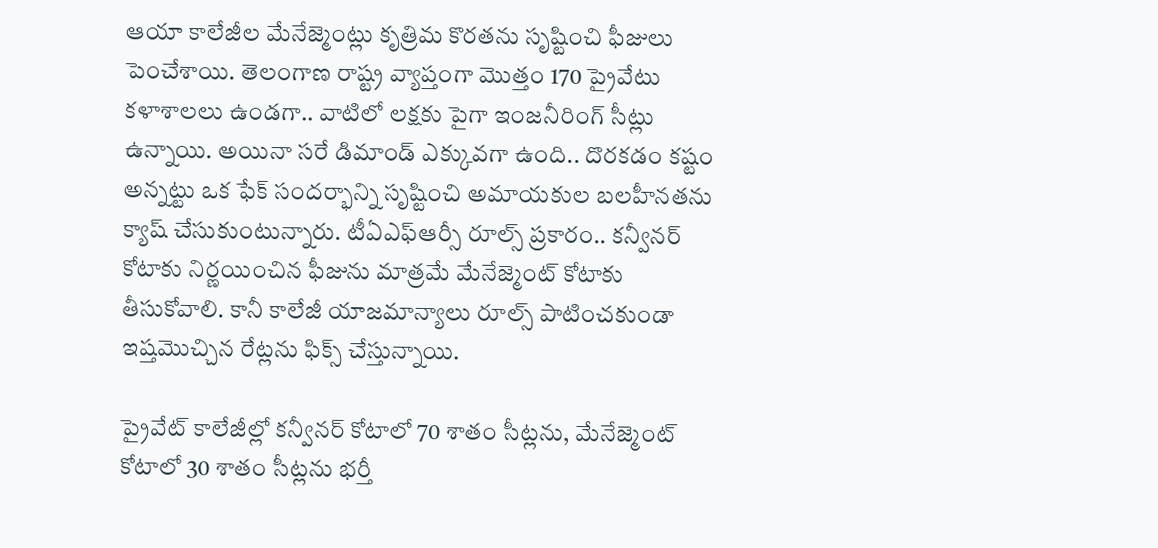ఆయా కాలేజీల మేనేజ్మెంట్లు కృత్రిమ కొరతను సృష్టించి ఫీజులు పెంచేశాయి. తెలంగాణ రాష్ట్ర వ్యాప్తంగా మొత్తం 170 ప్రైవేటు కళాశాలలు ఉండగా.. వాటిలో లక్షకు పైగా ఇంజనీరింగ్ సీట్లు ఉన్నాయి. అయినా సరే డిమాండ్ ఎక్కువగా ఉంది.. దొరకడం కష్టం అన్నట్టు ఒక ఫేక్ సందర్భాన్ని సృష్టించి అమాయకుల బలహీనతను క్యాష్ చేసుకుంటున్నారు. టీఏఎఫ్ఆర్సీ రూల్స్ ప్రకారం.. కన్వీనర్ కోటాకు నిర్ణయించిన ఫీజును మాత్రమే మేనేజ్మెంట్ కోటాకు తీసుకోవాలి. కానీ కాలేజీ యాజమాన్యాలు రూల్స్ పాటించకుండా ఇష్తమొచ్చిన రేట్లను ఫిక్స్ చేస్తున్నాయి.

ప్రైవేట్ కాలేజీల్లో కన్వీనర్ కోటాలో 70 శాతం సీట్లను, మేనేజ్మెంట్ కోటాలో 30 శాతం సీట్లను భర్తీ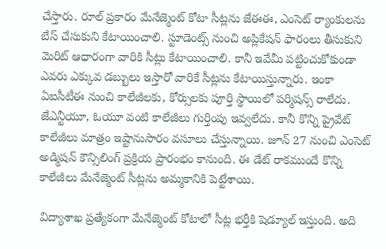చేస్తారు. రూల్ ప్రకారం మేనేజ్మెంట్ కోటా సీట్లను జేఈఈ, ఎంసెట్ ర్యాంకులను బేస్ చేసుకుని కేటాయించాలి. స్టూడెంట్స్ నుంచి అప్లికేషన్ ఫారంలు తీసుకుని మెరిట్ ఆధారంగా వారికి సీట్లు కేటాయించాలి. కానీ ఇవేమీ పట్టించుకోకుండా ఎవరు ఎక్కువ డబ్బులు ఇస్తారో వారికే సీట్లను కేటాయిస్తున్నారు. ఇంకా ఏఐసీటీఈ నుంచి కాలేజీలకు, కోర్సులకు పూర్తి స్థాయిలో పర్మిషన్స్ రాలేదు. జేఎన్టీయూ, ఓయూ వంటి కాలేజీలు గుర్తింపు ఇవ్వలేదు. కానీ కొన్ని ప్రైవేట్ కాలేజీలు మాత్రం ఇష్టానుసారం వసూలు చేస్తున్నాయి. జూన్ 27 నుంచి ఎంసెట్ అడ్మిషన్ కౌన్సిలింగ్ ప్రక్రియ ప్రారంభం కానుంది. ఈ డేట్ రాకముందే కొన్ని కాలేజీలు మేనేజ్మెంట్ సీట్లను అమ్మకానికి పెట్టేశాయి.

విద్యాశాఖ ప్రత్యేకంగా మేనేజ్మెంట్ కోటాలో సీట్ల భర్తీకి షెడ్యూల్ ఇస్తుంది. అది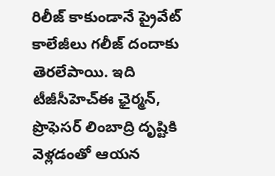రిలీజ్ కాకుండానే ప్రైవేట్ కాలేజీలు గలీజ్ దందాకు తెరలేపాయి. ఇది టీజీసీహెచ్ఈ ఛైర్మన్, ప్రొఫెసర్ లింబాద్రి దృష్టికి వెళ్లడంతో ఆయన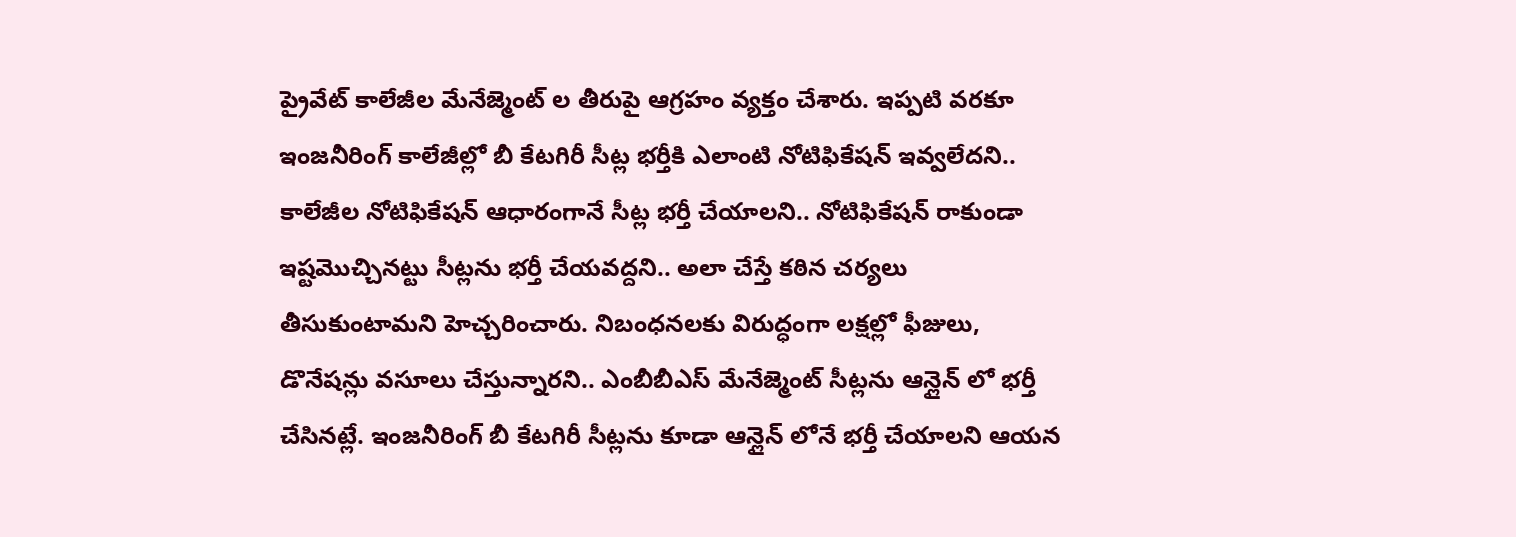ప్రైవేట్ కాలేజీల మేనేజ్మెంట్ ల తీరుపై ఆగ్రహం వ్యక్తం చేశారు. ఇప్పటి వరకూ ఇంజనీరింగ్ కాలేజీల్లో బీ కేటగిరీ సీట్ల భర్తీకి ఎలాంటి నోటిఫికేషన్ ఇవ్వలేదని.. కాలేజీల నోటిఫికేషన్ ఆధారంగానే సీట్ల భర్తీ చేయాలని.. నోటిఫికేషన్ రాకుండా ఇష్టమొచ్చినట్టు సీట్లను భర్తీ చేయవద్దని.. అలా చేస్తే కఠిన చర్యలు తీసుకుంటామని హెచ్చరించారు. నిబంధనలకు విరుద్ధంగా లక్షల్లో ఫీజులు, డొనేషన్లు వసూలు చేస్తున్నారని.. ఎంబీబీఎస్ మేనేజ్మెంట్ సీట్లను ఆన్లైన్ లో భర్తీ చేసినట్లే. ఇంజనీరింగ్ బీ కేటగిరీ సీట్లను కూడా ఆన్లైన్ లోనే భర్తీ చేయాలని ఆయన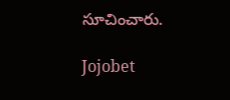సూచించారు.

Jojobet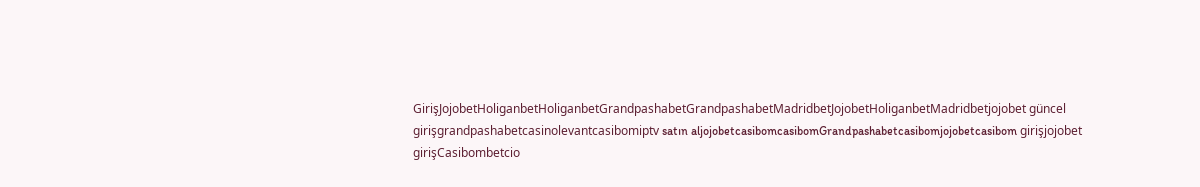GirişJojobetHoliganbetHoliganbetGrandpashabetGrandpashabetMadridbetJojobetHoliganbetMadridbetjojobet güncel girişgrandpashabetcasinolevantcasibomiptv satın aljojobetcasibomcasibomGrandpashabetcasibomjojobetcasibom girişjojobet girişCasibombetcio